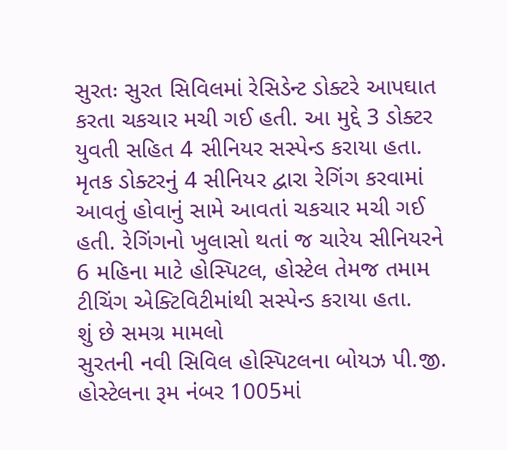સુરતઃ સુરત સિવિલમાં રેસિડેન્ટ ડોક્ટરે આપઘાત કરતા ચકચાર મચી ગઈ હતી. આ મુદ્દે 3 ડોક્ટર યુવતી સહિત 4 સીનિયર સસ્પેન્ડ કરાયા હતા. મૃતક ડોક્ટરનું 4 સીનિયર દ્વારા રેગિંગ કરવામાં આવતું હોવાનું સામે આવતાં ચકચાર મચી ગઈ હતી. રેગિંગનો ખુલાસો થતાં જ ચારેય સીનિયરને 6 મહિના માટે હોસ્પિટલ, હોસ્ટેલ તેમજ તમામ ટીચિંગ એક્ટિવિટીમાંથી સસ્પેન્ડ કરાયા હતા.
શું છે સમગ્ર મામલો
સુરતની નવી સિવિલ હોસ્પિટલના બોયઝ પી.જી. હોસ્ટેલના રૂમ નંબર 1005માં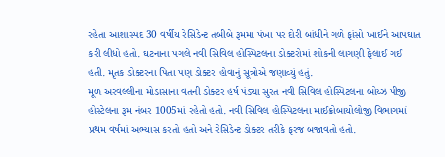રહેતા આશાસ્પદ 30 વર્ષીય રેસિડેન્ટ તબીબે રૂમમા પંખા પર દોરી બાંધીને ગળે ફાંસો ખાઈને આપઘાત કરી લીધો હતો. ઘટનાના પગલે નવી સિવિલ હોસ્પિટલના ડોક્ટરોમાં શોકની લાગણી ફેલાઈ ગઈ હતી. મૃતક ડોક્ટરના પિતા પણ ડોક્ટર હોવાનું સૂત્રોએ જણાવ્યું હતું.
મૂળ અરવલ્લીના મોડાસાના વતની ડોક્ટર હર્ષ પંડ્યા સુરત નવી સિવિલ હોસ્પિટલના બોય્ઝ પીજી હોસ્ટેલના રૂમ નંબર 1005માં રહેતો હતો. નવી સિવિલ હોસ્પિટલના માઈક્રોબાયોલોજી વિભાગમાં પ્રથમ વર્ષમાં અભ્યાસ કરતો હતો અને રેસિડેન્ટ ડોક્ટર તરીકે ફરજ બજાવતો હતો.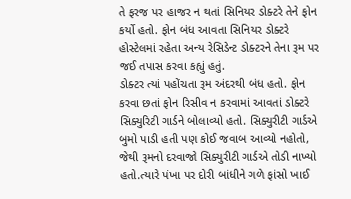તે ફરજ પર હાજર ન થતાં સિનિયર ડોક્ટરે તેને ફોન કર્યો હતો. ફોન બંધ આવતા સિનિયર ડોક્ટરે હોસ્ટેલમાં રહેતા અન્ય રેસિડેન્ટ ડોક્ટરને તેના રૂમ પર જઈ તપાસ કરવા કહ્યું હતું.
ડોક્ટર ત્યાં પહોંચતા રૂમ અંદરથી બંધ હતો. ફોન કરવા છતાં ફોન રિસીવ ન કરવામાં આવતાં ડોક્ટરે સિક્યુરિટી ગાર્ડને બોલાવ્યો હતો. સિક્યુરીટી ગાર્ડએ બુમો પાડી હતી પણ કોઈ જવાબ આવ્યો નહોતો, જેથી રૂમનો દરવાજો સિક્યુરીટી ગાર્ડએ તોડી નાખ્યો હતો.ત્યારે પંખા પર દોરી બાંધીને ગળે ફાંસો ખાઈ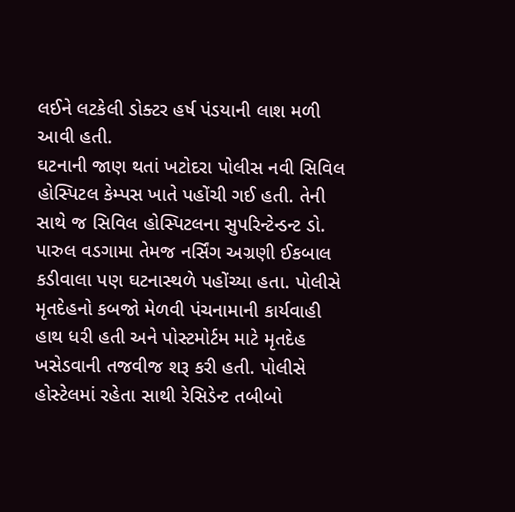લઈને લટકેલી ડોક્ટર હર્ષ પંડયાની લાશ મળી આવી હતી.
ઘટનાની જાણ થતાં ખટોદરા પોલીસ નવી સિવિલ હોસ્પિટલ કેમ્પસ ખાતે પહોંચી ગઈ હતી. તેની સાથે જ સિવિલ હોસ્પિટલના સુપરિન્ટેન્ડન્ટ ડો. પારુલ વડગામા તેમજ નર્સિંગ અગ્રણી ઈકબાલ કડીવાલા પણ ઘટનાસ્થળે પહોંચ્યા હતા. પોલીસે મૃતદેહનો કબજો મેળવી પંચનામાની કાર્યવાહી હાથ ધરી હતી અને પોસ્ટમોર્ટમ માટે મૃતદેહ ખસેડવાની તજવીજ શરૂ કરી હતી. પોલીસે હોસ્ટેલમાં રહેતા સાથી રેસિડેન્ટ તબીબો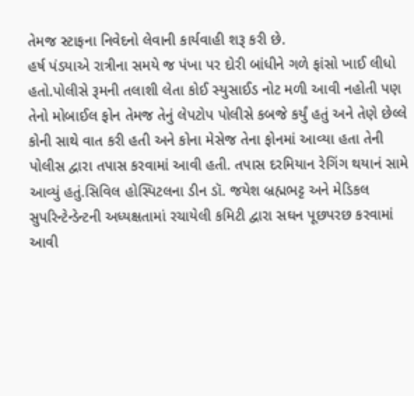તેમજ સ્ટાફના નિવેદનો લેવાની કાર્યવાહી શરૂ કરી છે.
હર્ષ પંડયાએ રાત્રીના સમયે જ પંખા પર દોરી બાંધીને ગળે ફાંસો ખાઈ લીધો હતો.પોલીસે રૂમની તલાશી લેતા કોઈ સ્યુસાઈડ નોટ મળી આવી નહોતી પણ તેનો મોબાઈલ ફોન તેમજ તેનું લેપટોપ પોલીસે કબજે કર્યું હતું અને તેણે છેલ્લે કોની સાથે વાત કરી હતી અને કોના મેસેજ તેના ફોનમાં આવ્યા હતા તેની પોલીસ દ્વારા તપાસ કરવામાં આવી હતી. તપાસ દરમિયાન રેગિંગ થયાનં સામે આવ્યું હતું.સિવિલ હોસ્પિટલના ડીન ડૉ. જયેશ બ્રહ્મભટ્ટ અને મેડિકલ સુપરિન્ટેન્ડેન્ટની અધ્યક્ષતામાં રચાયેલી કમિટી દ્વારા સઘન પૂછપરછ કરવામાં આવી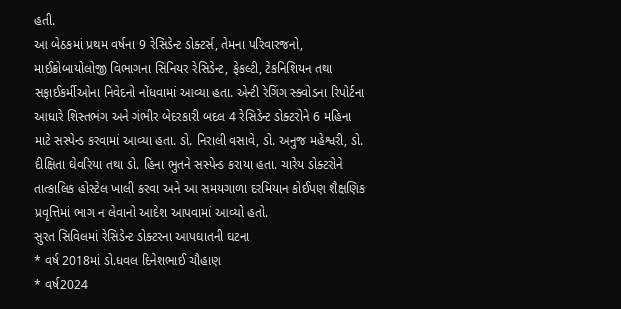હતી.
આ બેઠકમાં પ્રથમ વર્ષના 9 રેસિડેન્ટ ડોક્ટર્સ, તેમના પરિવારજનો, માઈક્રોબાયોલોજી વિભાગના સિનિયર રેસિડેન્ટ, ફેકલ્ટી, ટેકનિશિયન તથા સફાઈકર્મીઓના નિવેદનો નોંધવામાં આવ્યા હતા. એન્ટી રેગિંગ સ્ક્વોડના રિપોર્ટના આધારે શિસ્તભંગ અને ગંભીર બેદરકારી બદલ 4 રેસિડેન્ટ ડોક્ટરોને 6 મહિના માટે સસ્પેન્ડ કરવામાં આવ્યા હતા. ડો. નિરાલી વસાવે, ડો. અનુજ મહેશ્વરી, ડો. દીક્ષિતા ઘેવરિયા તથા ડો. હિના ભુતને સસ્પેન્ડ કરાયા હતા. ચારેય ડોક્ટરોને તાત્કાલિક હોસ્ટેલ ખાલી કરવા અને આ સમયગાળા દરમિયાન કોઈપણ શૈક્ષણિક પ્રવૃત્તિમાં ભાગ ન લેવાનો આદેશ આપવામાં આવ્યો હતો.
સુરત સિવિલમાં રેસિડેન્ટ ડોક્ટરના આપઘાતની ઘટના
* વર્ષ 2018માં ડો.ધવલ દિનેશભાઈ ચૌહાણ
* વર્ષ2024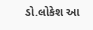ડો.લોકેશ આ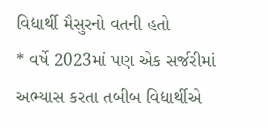વિદ્યાર્થી મૈસુરનો વતની હતો
* વર્ષે 2023માં પણ એક સર્જરીમાં અભ્યાસ કરતા તબીબ વિદ્યાર્થીએ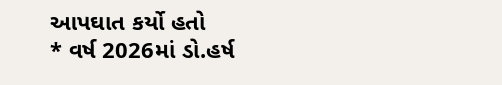આપઘાત કર્યો હતો
* વર્ષ 2026માં ડો.હર્ષ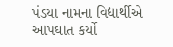પંડયા નામના વિદ્યાર્થીએ આપઘાત કર્યો